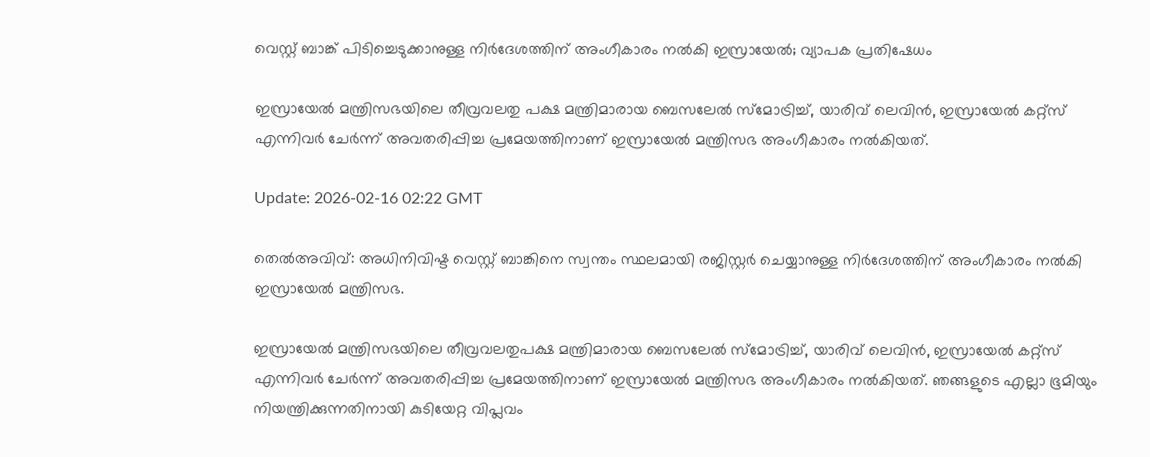വെസ്റ്റ് ബാങ്ക് പിടിച്ചെടുക്കാനുള്ള നിർദേശത്തിന് അംഗീകാരം നൽകി ഇസ്രായേൽ; വ്യാപക പ്രതിഷേധം

ഇസ്രായേൽ മന്ത്രിസഭയിലെ തീവ്രവലതു പക്ഷ മന്ത്രിമാരായ ബെസലേൽ സ്മോട്രിച്ച്, യാരിവ് ലെവിൻ, ഇസ്രായേൽ കറ്റ്സ് എന്നിവർ ചേർന്ന് അവതരിപ്പിച്ച പ്രമേയത്തിനാണ് ഇസ്രായേൽ മന്ത്രിസഭ അംഗീകാരം നൽകിയത്.

Update: 2026-02-16 02:22 GMT

തെല്‍അവിവ്: അധിനിവിഷ്ട വെസ്റ്റ് ബാങ്കിനെ സ്വന്തം സ്ഥലമായി രജിസ്റ്റർ ചെയ്യാനുള്ള നിർദേശത്തിന് അംഗീകാരം നൽകി ഇസ്രായേൽ മന്ത്രിസഭ.

ഇസ്രായേൽ മന്ത്രിസഭയിലെ തീവ്രവലതുപക്ഷ മന്ത്രിമാരായ ബെസലേൽ സ്മോട്രിച്ച്, യാരിവ് ലെവിൻ, ഇസ്രായേൽ കറ്റ്സ് എന്നിവർ ചേർന്ന് അവതരിപ്പിച്ച പ്രമേയത്തിനാണ് ഇസ്രായേൽ മന്ത്രിസഭ അംഗീകാരം നൽകിയത്. ഞങ്ങളുടെ എല്ലാ ഭൂമിയും നിയന്ത്രിക്കുന്നതിനായി കുടിയേറ്റ വിപ്ലവം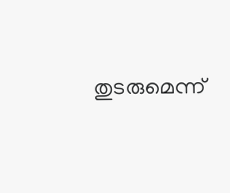തുടരുമെന്ന്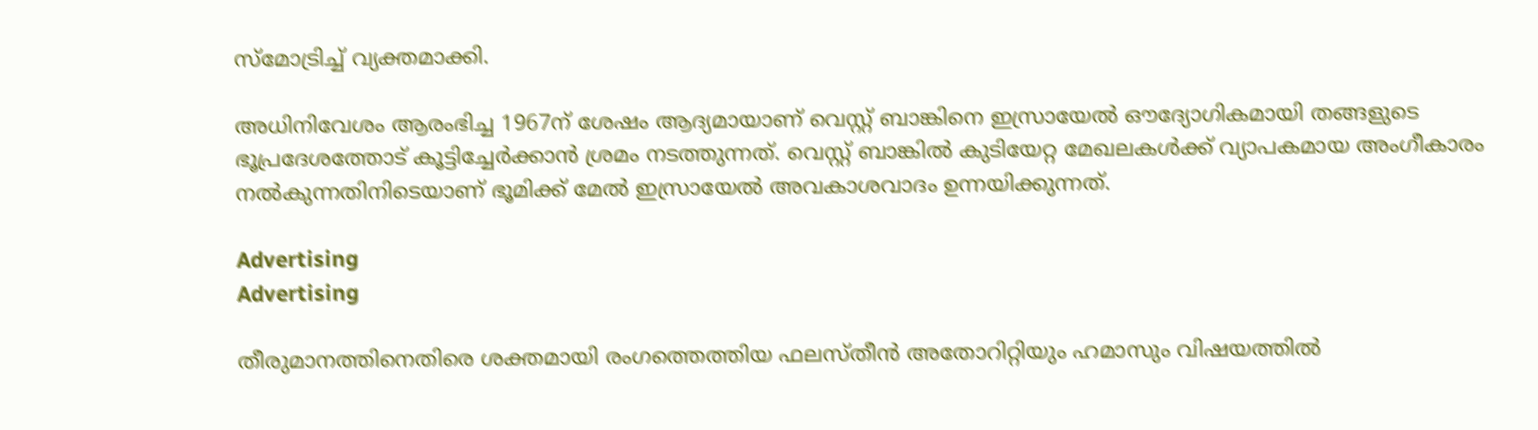സ്മോട്രിച്ച് വ്യക്തമാക്കി.

അധിനിവേശം ആരംഭിച്ച 1967ന് ശേഷം ആദ്യമായാണ് വെസ്റ്റ് ബാങ്കിനെ ഇസ്രായേൽ ഔദ്യോഗികമായി തങ്ങളുടെ ഭൂപ്രദേശത്തോട് കൂട്ടിച്ചേർക്കാൻ ശ്രമം നടത്തുന്നത്. വെസ്റ്റ് ബാങ്കിൽ കുടിയേറ്റ മേഖലകൾക്ക് വ്യാപകമായ അംഗീകാരം നൽകുന്നതിനിടെയാണ് ഭൂമിക്ക് മേൽ ഇസ്രായേൽ അവകാശവാദം ഉന്നയിക്കുന്നത്.

Advertising
Advertising

തീരുമാനത്തിനെതിരെ ശക്തമായി രംഗത്തെത്തിയ ഫലസ്തീൻ അതോറിറ്റിയും ഹമാസും വിഷയത്തിൽ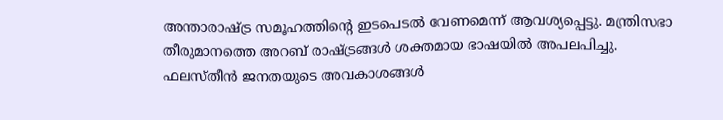അന്താരാഷ്ട്ര സമൂഹത്തിന്റെ ഇടപെടൽ വേണമെന്ന് ആവശ്യപ്പെട്ടു. മന്ത്രിസഭാ തീരുമാനത്തെ അറബ് രാഷ്ട്രങ്ങൾ ശക്തമായ ഭാഷയിൽ അപലപിച്ചു. ഫലസ്തീൻ ജനതയുടെ അവകാശങ്ങൾ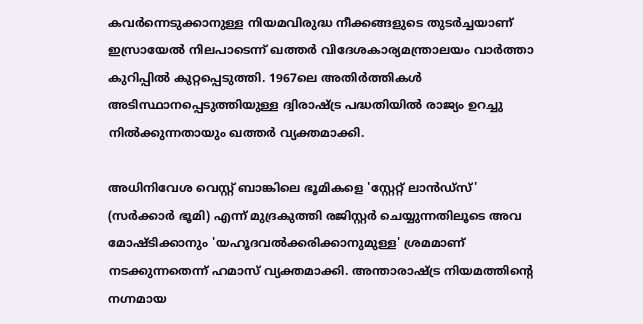കവർന്നെടുക്കാനുള്ള നിയമവിരുദ്ധ നീക്കങ്ങളുടെ തുടർച്ചയാണ് ഇസ്രായേൽ നിലപാടെന്ന് ഖത്തർ വിദേശകാര്യമന്ത്രാലയം വാർത്താ കുറിപ്പിൽ കുറ്റപ്പെടുത്തി. 1967ലെ അതിർത്തികൾ അടിസ്ഥാനപ്പെടുത്തിയുള്ള ദ്വിരാഷ്ട്ര പദ്ധതിയിൽ രാജ്യം ഉറച്ചു നിൽക്കുന്നതായും ഖത്തർ വ്യക്തമാക്കി.

അധിനിവേശ വെസ്റ്റ് ബാങ്കിലെ ഭൂമികളെ 'സ്റ്റേറ്റ് ലാൻഡ്സ്' (സർക്കാർ ഭൂമി) എന്ന് മുദ്രകുത്തി രജിസ്റ്റർ ചെയ്യുന്നതിലൂടെ അവ മോഷ്ടിക്കാനും 'യഹൂദവൽക്കരിക്കാനുമുള്ള' ശ്രമമാണ് നടക്കുന്നതെന്ന് ഹമാസ് വ്യക്തമാക്കി. അന്താരാഷ്ട്ര നിയമത്തിന്റെ നഗ്നമായ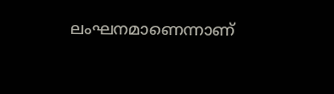ലംഘനമാണെന്നാണ്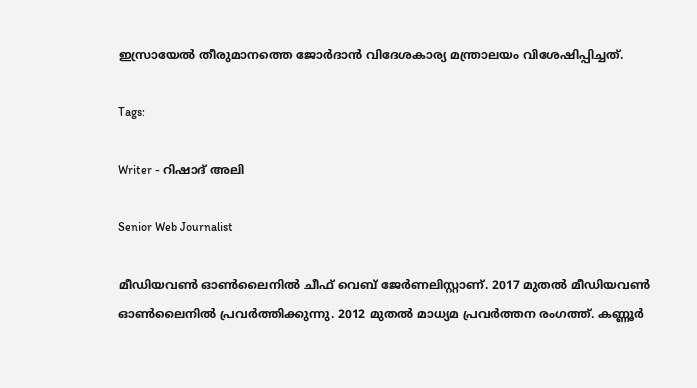ഇസ്രായേല്‍ തീരുമാനത്തെ ജോര്‍ദാന്‍ വിദേശകാര്യ മന്ത്രാലയം വിശേഷിപ്പിച്ചത്.

Tags:

Writer - റിഷാദ് അലി

Senior Web Journalist

മീഡിയവൺ ഓൺലൈനിൽ ചീഫ് വെബ് ജേർണലിസ്റ്റാണ്. 2017 മുതൽ മീഡിയവൺ ഓൺലൈനിൽ പ്രവർത്തിക്കുന്നു. 2012 മുതൽ മാധ്യമ പ്രവർത്തന രംഗത്ത്. കണ്ണൂര്‍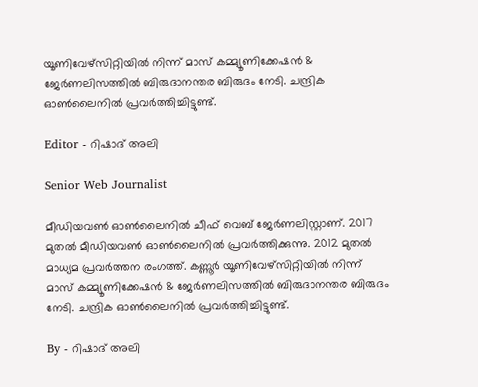യൂണിവേഴ്‌സിറ്റിയിൽ നിന്ന് മാസ് കമ്മ്യൂണിക്കേഷന്‍ & ജേര്‍ണലിസത്തില്‍ ബിരുദാനന്തര ബിരുദം നേടി. ചന്ദ്രിക ഓണ്‍ലൈനില്‍ പ്രവര്‍ത്തിച്ചിട്ടുണ്ട്.

Editor - റിഷാദ് അലി

Senior Web Journalist

മീഡിയവൺ ഓൺലൈനിൽ ചീഫ് വെബ് ജേർണലിസ്റ്റാണ്. 2017 മുതൽ മീഡിയവൺ ഓൺലൈനിൽ പ്രവർത്തിക്കുന്നു. 2012 മുതൽ മാധ്യമ പ്രവർത്തന രംഗത്ത്. കണ്ണൂര്‍ യൂണിവേഴ്‌സിറ്റിയിൽ നിന്ന് മാസ് കമ്മ്യൂണിക്കേഷന്‍ & ജേര്‍ണലിസത്തില്‍ ബിരുദാനന്തര ബിരുദം നേടി. ചന്ദ്രിക ഓണ്‍ലൈനില്‍ പ്രവര്‍ത്തിച്ചിട്ടുണ്ട്.

By - റിഷാദ് അലി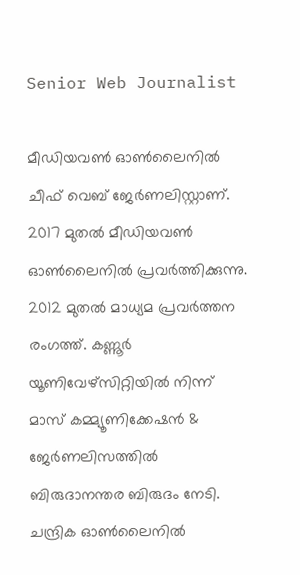Senior Web Journalist

മീഡിയവൺ ഓൺലൈനിൽ ചീഫ് വെബ് ജേർണലിസ്റ്റാണ്. 2017 മുതൽ മീഡിയവൺ ഓൺലൈനിൽ പ്രവർത്തിക്കുന്നു. 2012 മുതൽ മാധ്യമ പ്രവർത്തന രംഗത്ത്. കണ്ണൂര്‍ യൂണിവേഴ്‌സിറ്റിയിൽ നിന്ന് മാസ് കമ്മ്യൂണിക്കേഷന്‍ & ജേര്‍ണലിസത്തില്‍ ബിരുദാനന്തര ബിരുദം നേടി. ചന്ദ്രിക ഓണ്‍ലൈനില്‍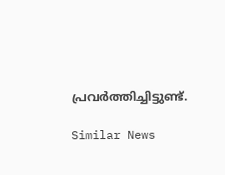പ്രവര്‍ത്തിച്ചിട്ടുണ്ട്.

Similar News